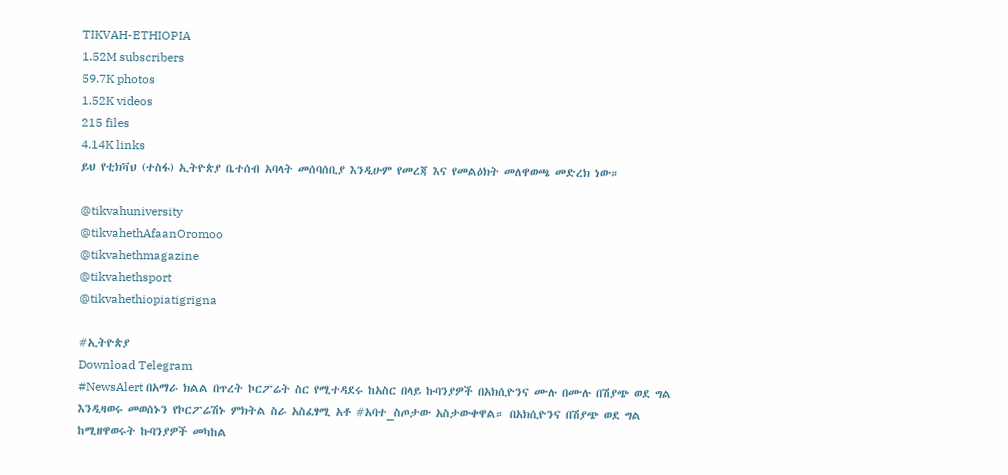TIKVAH-ETHIOPIA
1.52M subscribers
59.7K photos
1.52K videos
215 files
4.14K links
ይህ የቲክቫህ (ተስፋ) ኢትዮጵያ ቤተሰብ አባላት መሰባሰቢያ እንዲሁም የመረጃ እና የመልዕክት መለዋወጫ መድረክ ነው።

@tikvahuniversity
@tikvahethAfaanOromoo
@tikvahethmagazine
@tikvahethsport
@tikvahethiopiatigrigna

#ኢትዮጵያ
Download Telegram
#NewsAlert በአማራ ክልል በጥረት ኮርፖሬት ስር የሚተዳደሩ ከአስር በላይ ኩባንያዎች በአክሲዮንና ሙሉ በሙሉ በሽያጭ ወደ ግል እንዲዛወሩ መወሰኑን የኮርፖሬሽኑ ምክትል ስራ አስፈፃሚ አቶ #አባተ_ስጦታው አስታውቀዋል። በአክሲዮንና በሽያጭ ወደ ግል ከሚዘዋወሩት ኩባንያዎች መካከል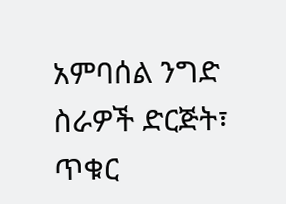አምባሰል ንግድ ስራዎች ድርጅት፣ ጥቁር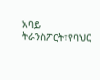አባይ ትራንስፖርት፣የባህር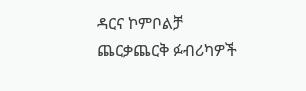ዳርና ኮምቦልቻ ጨርቃጨርቅ ፉብሪካዎች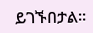ይገኙበታል።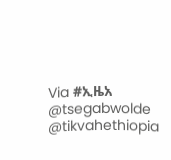Via #ኢዜአ
@tsegabwolde @tikvahethiopia